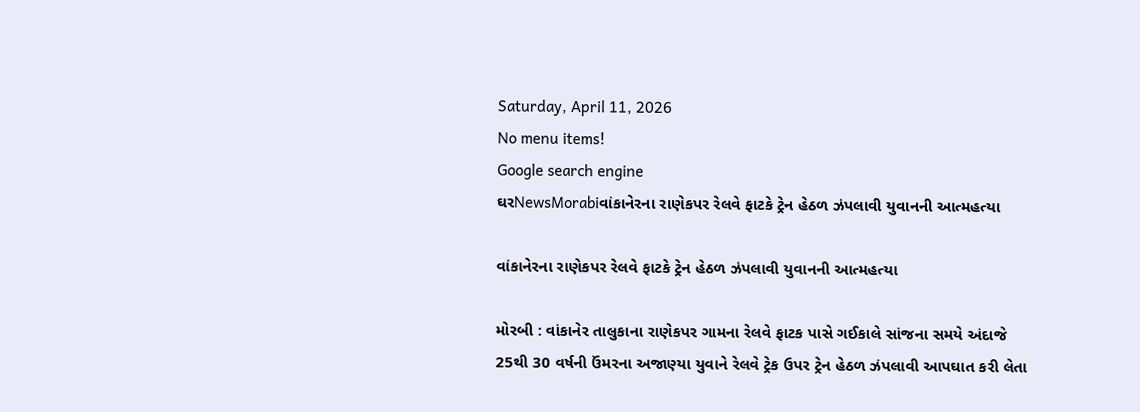Saturday, April 11, 2026
No menu items!
Google search engine
ઘરNewsMorabiવાંકાનેરના રાણેકપર રેલવે ફાટકે ટ્રેન હેઠળ ઝંપલાવી યુવાનની આત્મહત્યા

વાંકાનેરના રાણેકપર રેલવે ફાટકે ટ્રેન હેઠળ ઝંપલાવી યુવાનની આત્મહત્યા

મોરબી : વાંકાનેર તાલુકાના રાણેકપર ગામના રેલવે ફાટક પાસે ગઈકાલે સાંજના સમયે અંદાજે 25થી 30 વર્ષની ઉંમરના અજાણ્યા યુવાને રેલવે ટ્રેક ઉપર ટ્રેન હેઠળ ઝંપલાવી આપઘાત કરી લેતા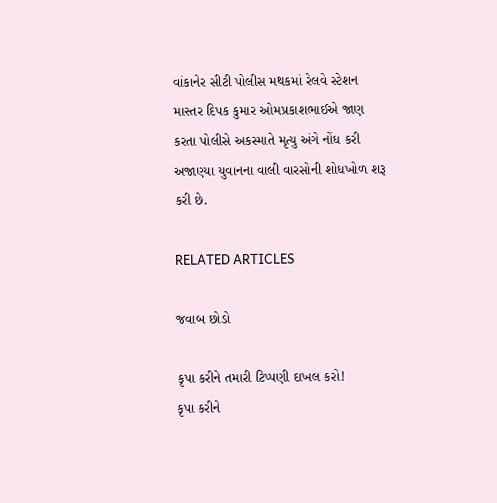વાંકાનેર સીટી પોલીસ મથકમાં રેલવે સ્ટેશન માસ્તર દિપક કુમાર ઓમપ્રકાશભાઈએ જાણ કરતા પોલીસે અકસ્માતે મૃત્યુ અંગે નોંધ કરી અજાણ્યા યુવાનના વાલી વારસોની શોધખોળ શરૂ કરી છે.

RELATED ARTICLES

જવાબ છોડો

કૃપા કરીને તમારી ટિપ્પણી દાખલ કરો!
કૃપા કરીને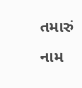તમારું નામ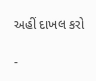અહીં દાખલ કરો

-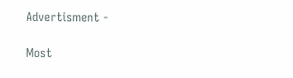Advertisment -

Most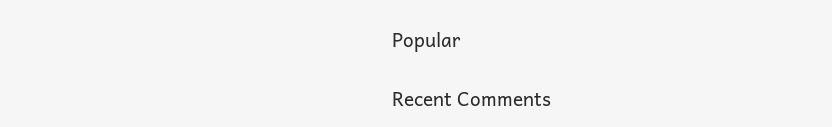Popular

Recent Comments